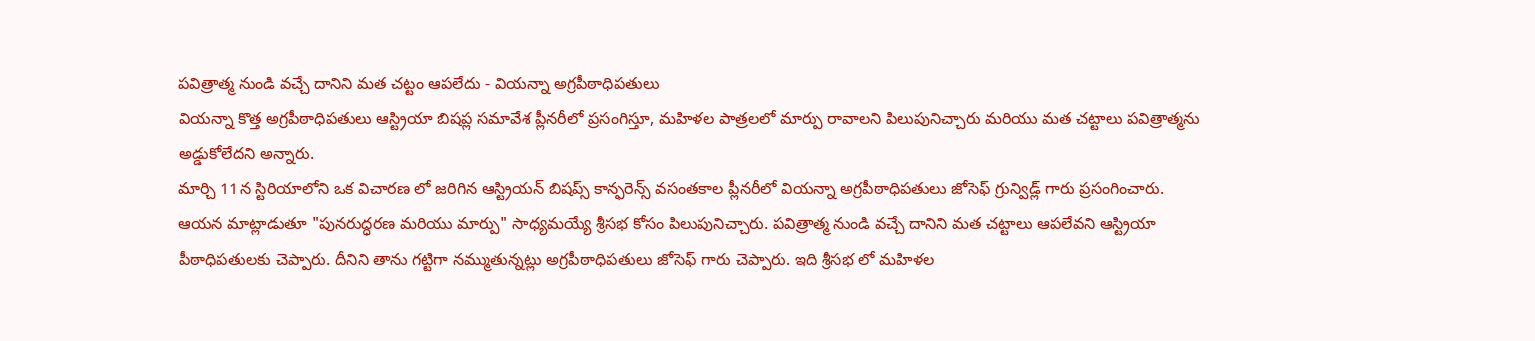పవిత్రాత్మ నుండి వచ్చే దానిని మత చట్టం ఆపలేదు - వియన్నా అగ్రపీఠాధిపతులు
వియన్నా కొత్త అగ్రపీఠాధిపతులు ఆస్ట్రియా బిషప్ల సమావేశ ప్లీనరీలో ప్రసంగిస్తూ, మహిళల పాత్రలలో మార్పు రావాలని పిలుపునిచ్చారు మరియు మత చట్టాలు పవిత్రాత్మను అడ్డుకోలేదని అన్నారు.
మార్చి 11న స్టిరియాలోని ఒక విచారణ లో జరిగిన ఆస్ట్రియన్ బిషప్స్ కాన్ఫరెన్స్ వసంతకాల ప్లీనరీలో వియన్నా అగ్రపీఠాధిపతులు జోసెఫ్ గ్రున్విడ్ల్ గారు ప్రసంగించారు.
ఆయన మాట్లాడుతూ "పునరుద్ధరణ మరియు మార్పు" సాధ్యమయ్యే శ్రీసభ కోసం పిలుపునిచ్చారు. పవిత్రాత్మ నుండి వచ్చే దానిని మత చట్టాలు ఆపలేవని ఆస్ట్రియా పీఠాధిపతులకు చెప్పారు. దీనిని తాను గట్టిగా నమ్ముతున్నట్లు అగ్రపీఠాధిపతులు జోసెఫ్ గారు చెప్పారు. ఇది శ్రీసభ లో మహిళల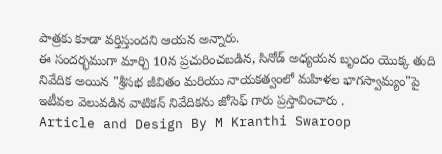పాత్రకు కూడా వర్తిస్తుందని ఆయన అన్నారు.
ఈ సందర్భముగా మార్చి 10న ప్రచురించబడిన, సినోడ్ అధ్యయన బృందం యొక్క తుది నివేదిక అయిన "శ్రీసభ జీవితం మరియు నాయకత్వంలో మహిళల భాగస్వామ్యం"పై ఇటీవల వెలువడిన వాటికన్ నివేదికను జోసెఫ్ గారు ప్రస్తావించారు .
Article and Design By M Kranthi Swaroop